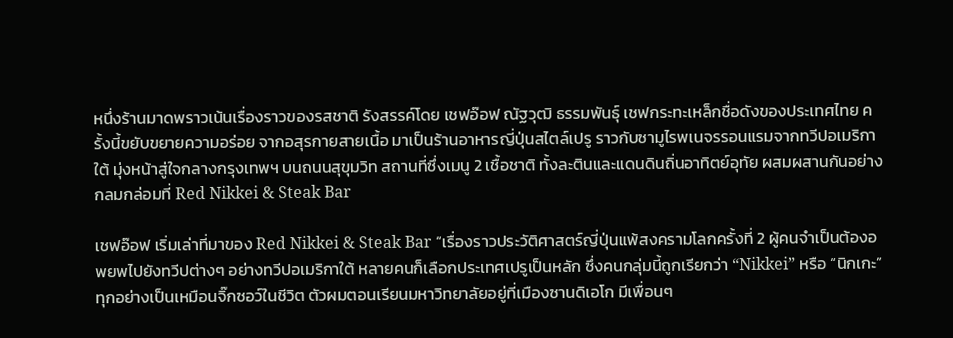หนึ่งร้านมาดพราวเน้นเรื่องราวของรสชาติ รังสรรค์โดย เชฟอ๊อฟ ณัฐวุฒิ ธรรมพันธุ์ เชฟกระทะเหล็กชื่อดังของประเทศไทย ครั้งนี้ขยับขยายความอร่อย จากอสุรกายสายเนื้อ มาเป็นร้านอาหารญี่ปุ่นสไตล์เปรู ราวกับซามูไรพเนจรรอนแรมจากทวีปอเมริกาใต้ มุ่งหน้าสู่ใจกลางกรุงเทพฯ บนถนนสุขุมวิท สถานที่ซึ่งเมนู 2 เชื้อชาติ ทั้งละตินและแดนดินถิ่นอาทิตย์อุทัย ผสมผสานกันอย่างกลมกล่อมที่ Red Nikkei & Steak Bar

เชฟอ๊อฟ เริ่มเล่าที่มาของ Red Nikkei & Steak Bar “เรื่องราวประวัติศาสตร์ญี่ปุ่นแพ้สงครามโลกครั้งที่ 2 ผู้คนจำเป็นต้องอพยพไปยังทวีปต่างๆ อย่างทวีปอเมริกาใต้ หลายคนก็เลือกประเทศเปรูเป็นหลัก ซึ่งคนกลุ่มนี้ถูกเรียกว่า “Nikkei” หรือ “นิกเกะ” ทุกอย่างเป็นเหมือนจิ๊กซอว์ในชีวิต ตัวผมตอนเรียนมหาวิทยาลัยอยู่ที่เมืองซานดิเอโก มีเพื่อนๆ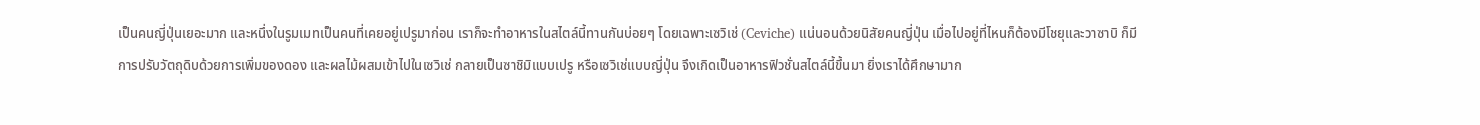เป็นคนญี่ปุ่นเยอะมาก และหนึ่งในรูมเมทเป็นคนที่เคยอยู่เปรูมาก่อน เราก็จะทำอาหารในสไตล์นี้ทานกันบ่อยๆ โดยเฉพาะเซวิเช่ (Ceviche) แน่นอนด้วยนิสัยคนญี่ปุ่น เมื่อไปอยู่ที่ไหนก็ต้องมีโชยุและวาซาบิ ก็มีการปรับวัตถุดิบด้วยการเพิ่มของดอง และผลไม้ผสมเข้าไปในเซวิเช่ กลายเป็นซาชิมิแบบเปรู หรือเซวิเช่แบบญี่ปุ่น จึงเกิดเป็นอาหารฟิวชั่นสไตล์นี้ขึ้นมา ยิ่งเราได้ศึกษามาก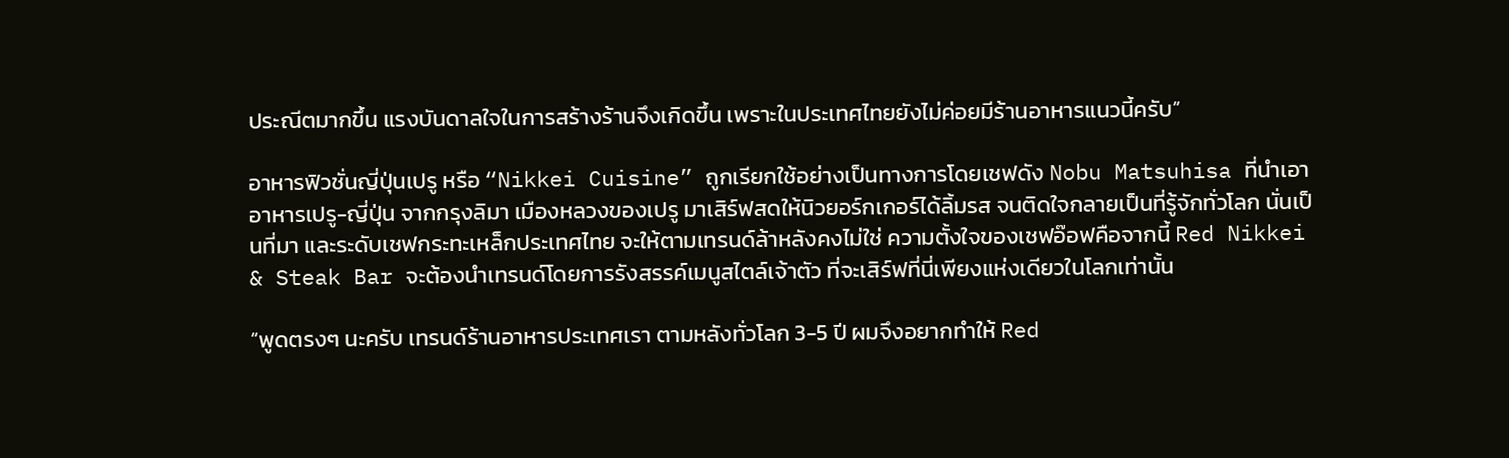ประณีตมากขึ้น แรงบันดาลใจในการสร้างร้านจึงเกิดขึ้น เพราะในประเทศไทยยังไม่ค่อยมีร้านอาหารแนวนี้ครับ”

อาหารฟิวชั่นญี่ปุ่นเปรู หรือ “Nikkei Cuisine” ถูกเรียกใช้อย่างเป็นทางการโดยเชฟดัง Nobu Matsuhisa ที่นำเอาอาหารเปรู-ญี่ปุ่น จากกรุงลิมา เมืองหลวงของเปรู มาเสิร์ฟสดให้นิวยอร์กเกอร์ได้ลิ้มรส จนติดใจกลายเป็นที่รู้จักทั่วโลก นั่นเป็นที่มา และระดับเชฟกระทะเหล็กประเทศไทย จะให้ตามเทรนด์ล้าหลังคงไม่ใช่ ความตั้งใจของเชฟอ๊อฟคือจากนี้ Red Nikkei & Steak Bar จะต้องนำเทรนด์โดยการรังสรรค์เมนูสไตล์เจ้าตัว ที่จะเสิร์ฟที่นี่เพียงแห่งเดียวในโลกเท่านั้น

“พูดตรงๆ นะครับ เทรนด์ร้านอาหารประเทศเรา ตามหลังทั่วโลก 3-5 ปี ผมจึงอยากทำให้ Red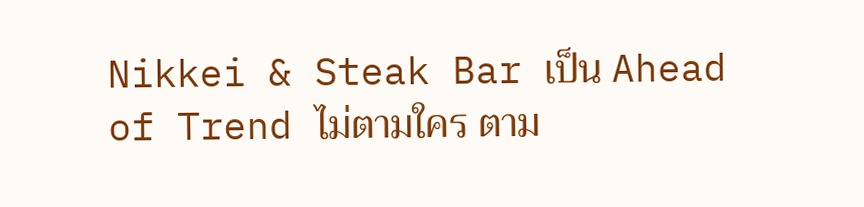Nikkei & Steak Bar เป็น Ahead of Trend ไม่ตามใคร ตาม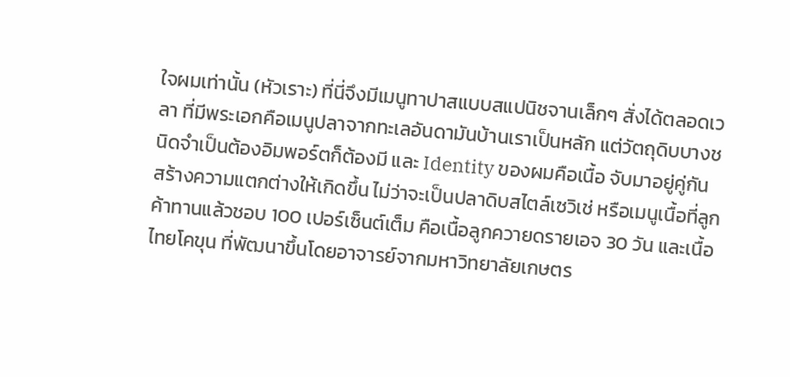ใจผมเท่านั้น (หัวเราะ) ที่นี่จึงมีเมนูทาปาสแบบสแปนิชจานเล็กๆ สั่งได้ตลอดเวลา ที่มีพระเอกคือเมนูปลาจากทะเลอันดามันบ้านเราเป็นหลัก แต่วัตถุดิบบางชนิดจำเป็นต้องอิมพอร์ตก็ต้องมี และ Identity ของผมคือเนื้อ จับมาอยู่คู่กัน สร้างความแตกต่างให้เกิดขึ้น ไม่ว่าจะเป็นปลาดิบสไตล์เซวิเช่ หรือเมนูเนื้อที่ลูกค้าทานแล้วชอบ 100 เปอร์เซ็นต์เต็ม คือเนื้อลูกควายดรายเอจ 30 วัน และเนื้อไทยโคขุน ที่พัฒนาขึ้นโดยอาจารย์จากมหาวิทยาลัยเกษตร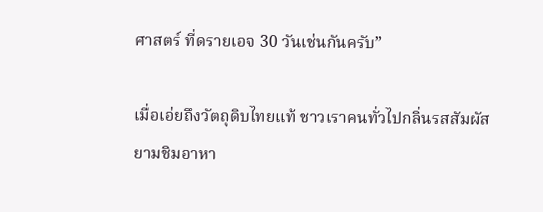ศาสตร์ ที่ดรายเอจ 30 วันเช่นกันครับ”

เมื่อเอ่ยถึงวัตถุดิบไทยแท้ ชาวเราคนทั่วไปกลิ่นรสสัมผัสยามชิมอาหา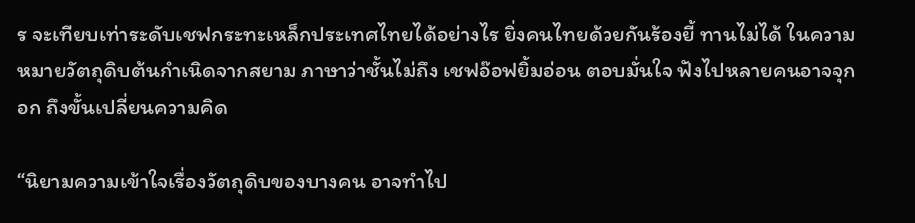ร จะเทียบเท่าระดับเชฟกระทะเหล็กประเทศไทยได้อย่างไร ยิ่งคนไทยด้วยกันร้องยี้ ทานไม่ได้ ในความหมายวัตถุดิบต้นกำเนิดจากสยาม ภาษาว่าชั้นไม่ถึง เชฟอ๊อฟยิ้มอ่อน ตอบมั่นใจ ฟังไปหลายคนอาจจุกอก ถึงขั้นเปลี่ยนความคิด

“นิยามความเข้าใจเรื่องวัตถุดิบของบางคน อาจทำไป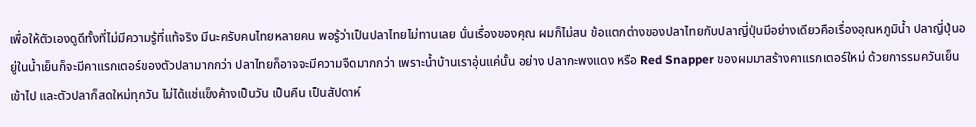เพื่อให้ตัวเองดูดีทั้งที่ไม่มีความรู้ที่แท้จริง มีนะครับคนไทยหลายคน พอรู้ว่าเป็นปลาไทยไม่ทานเลย นั่นเรื่องของคุณ ผมก็ไม่สน ข้อแตกต่างของปลาไทยกับปลาญี่ปุ่นมีอย่างเดียวคือเรื่องอุณหภูมิน้ำ ปลาญี่ปุ่นอยู่ในน้ำเย็นก็จะมีคาแรกเตอร์ของตัวปลามากกว่า ปลาไทยก็อาจจะมีความจืดมากกว่า เพราะน้ำบ้านเราอุ่นแค่นั้น อย่าง ปลากะพงแดง หรือ Red Snapper ของผมมาสร้างคาแรกเตอร์ใหม่ ด้วยการรมควันเย็นเข้าไป และตัวปลาก็สดใหม่ทุกวัน ไม่ได้แช่แข็งค้างเป็นวัน เป็นคืน เป็นสัปดาห์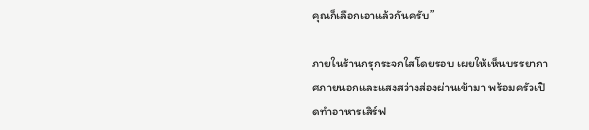คุณก็เลือกเอาแล้วกันครับ”

ภายในร้านกรุกระจกใสโดยรอบ เผยให้เห็นบรรยากาศภายนอกและแสงสว่างส่องผ่านเข้ามา พร้อมครัวเปิดทำอาหารเสิร์ฟ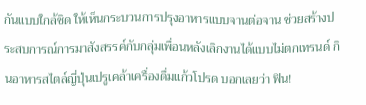กันแบบใกล้ชิด ให้เห็นกระบวนการปรุงอาหารแบบจานต่อจาน ช่วยสร้างประสบการณ์การมาสังสรรค์กับกลุ่มเพื่อนหลังเลิกงานได้แบบไม่ตกเทรนด์ กินอาหารสไตล์ญี่ปุ่นเปรูเคล้าเครื่องดื่มแก้วโปรด บอกเลยว่า ฟิน!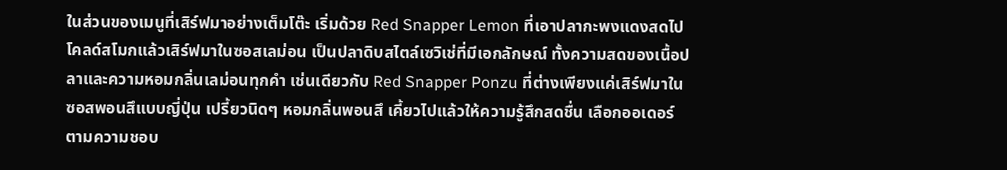ในส่วนของเมนูที่เสิร์ฟมาอย่างเต็มโต๊ะ เริ่มด้วย Red Snapper Lemon ที่เอาปลากะพงแดงสดไปโคลด์สโมกแล้วเสิร์ฟมาในซอสเลม่อน เป็นปลาดิบสไตล์เซวิเช่ที่มีเอกลักษณ์ ทั้งความสดของเนื้อปลาและความหอมกลิ่นเลม่อนทุกคำ เช่นเดียวกับ Red Snapper Ponzu ที่ต่างเพียงแค่เสิร์ฟมาในซอสพอนสึแบบญี่ปุ่น เปรี้ยวนิดๆ หอมกลิ่นพอนสึ เคี้ยวไปแล้วให้ความรู้สึกสดชื่น เลือกออเดอร์ตามความชอบ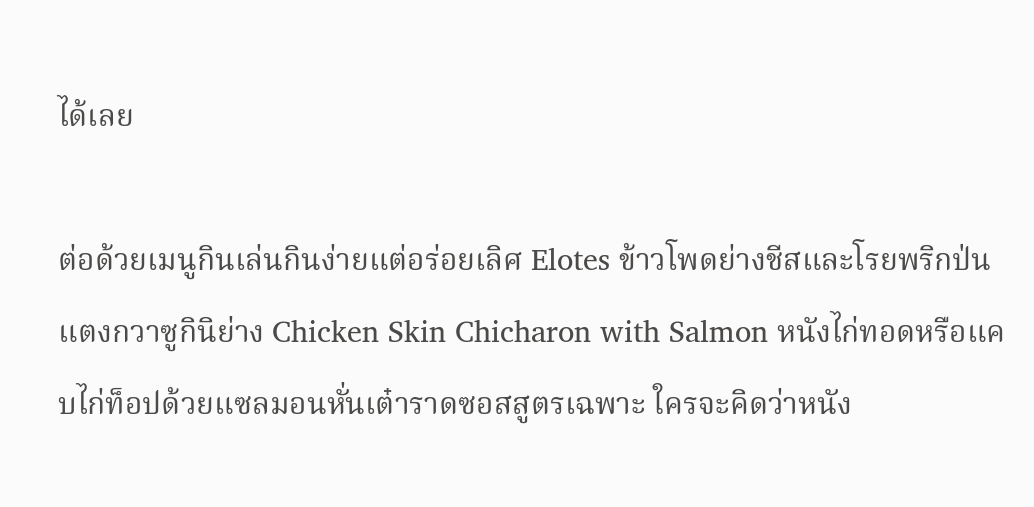ได้เลย

ต่อด้วยเมนูกินเล่นกินง่ายแต่อร่อยเลิศ Elotes ข้าวโพดย่างชีสและโรยพริกป่น แตงกวาซูกินิย่าง Chicken Skin Chicharon with Salmon หนังไก่ทอดหรือแคบไก่ท็อปด้วยแซลมอนหั่นเต๋าราดซอสสูตรเฉพาะ ใครจะคิดว่าหนัง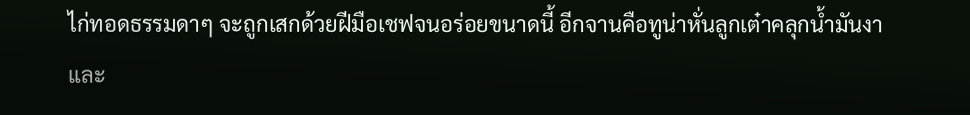ไก่ทอดธรรมดาๆ จะถูกเสกด้วยฝีมือเชฟจนอร่อยขนาดนี้ อีกจานคือทูน่าหั่นลูกเต๋าคลุกน้ำมันงาและ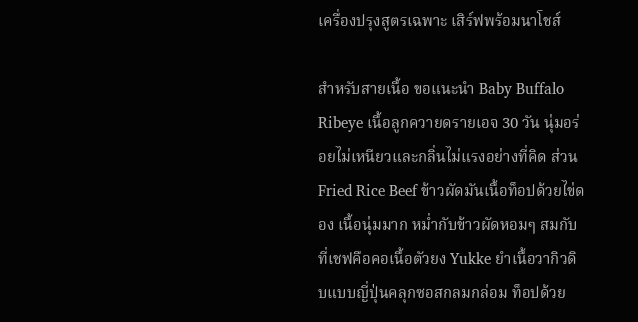เครื่องปรุงสูตรเฉพาะ เสิร์ฟพร้อมนาโชส์

สำหรับสายเนื้อ ขอแนะนำ Baby Buffalo Ribeye เนื้อลูกควายดรายเอจ 30 วัน นุ่มอร่อยไม่เหนียวและกลิ่นไม่แรงอย่างที่คิด ส่วน Fried Rice Beef ข้าวผัดมันเนื้อท็อปด้วยไข่ดอง เนื้อนุ่มมาก หม่ำกับข้าวผัดหอมๆ สมกับที่เชฟคือคอเนื้อตัวยง Yukke ยำเนื้อวากิวดิบแบบญี่ปุ่นคลุกซอสกลมกล่อม ท็อปด้วย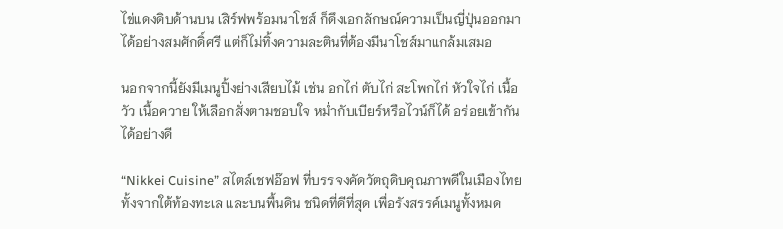ไข่แดงดิบด้านบน เสิร์ฟพร้อมนาโชส์ ก็ดึงเอกลักษณ์ความเป็นญี่ปุ่นออกมาได้อย่างสมศักดิ์ศรี แต่ก็ไม่ทิ้งความละตินที่ต้องมีนาโชส์มาแกล้มเสมอ

นอกจากนี้ยังมีเมนูปิ้งย่างเสียบไม้ เช่น อกไก่ ตับไก่ สะโพกไก่ หัวใจไก่ เนื้อวัว เนื้อควาย ให้เลือกสั่งตามชอบใจ หม่ำกับเบียร์หรือไวน์ก็ได้ อร่อยเข้ากันได้อย่างดี

“Nikkei Cuisine” สไตล์เชฟอ๊อฟ ที่บรรจงคัดวัตถุดิบคุณภาพดีในเมืองไทย ทั้งจากใต้ท้องทะเล และบนพื้นดิน ชนิดที่ดีที่สุด เพื่อรังสรรค์เมนูทั้งหมด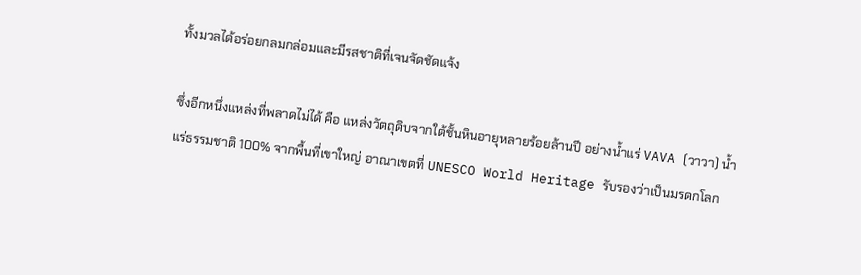ทั้งมวลได้อร่อยกลมกล่อมและมีรสชาติที่เจนจัดชัดแจ้ง

ซึ่งอีกหนึ่งแหล่งที่พลาดไม่ได้ คือ แหล่งวัตถุดิบจากใต้ชั้นหินอายุหลายร้อยล้านปี อย่างน้ำแร่ VAVA (วาวา) น้ำแร่ธรรมชาติ 100% จากพื้นที่เขาใหญ่ อาณาเขตที่ UNESCO World Heritage รับรองว่าเป็นมรดกโลก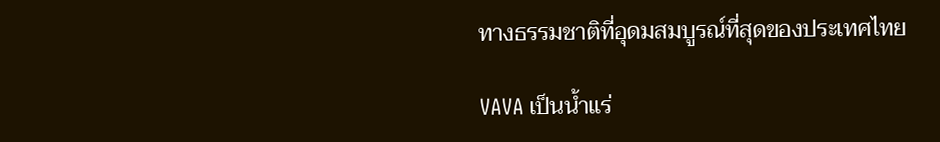ทางธรรมชาติที่อุดมสมบูรณ์ที่สุดของประเทศไทย

VAVA เป็นน้ำแร่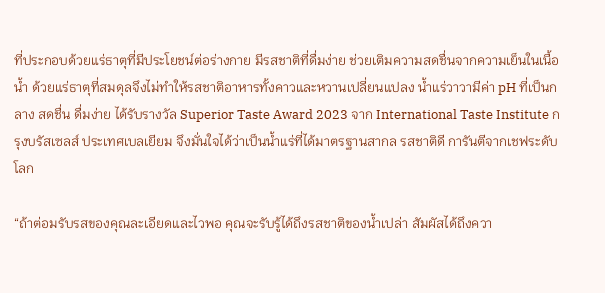ที่ประกอบด้วยแร่ธาตุที่มีประโยชน์ต่อร่างกาย มีรสชาติที่ดื่มง่าย ช่วยเติมความสดชื่นจากความเย็นในเนื้อน้ำ ด้วยแร่ธาตุที่สมดุลจึงไม่ทำให้รสชาติอาหารทั้งคาวและหวานเปลี่ยนแปลง น้ำแร่วาวามีค่า pH ที่เป็นกลาง สดชื่น ดื่มง่าย ได้รับรางวัล Superior Taste Award 2023 จาก International Taste Institute กรุงบรัสเซลส์ ประเทศเบลเยียม จึงมั่นใจได้ว่าเป็นน้ำแร่ที่ได้มาตรฐานสากล รสชาติดี การันตีจากเชฟระดับโลก

“ถ้าต่อมรับรสของคุณละเอียดและไวพอ คุณจะรับรู้ได้ถึงรสชาติของน้ำเปล่า สัมผัสได้ถึงควา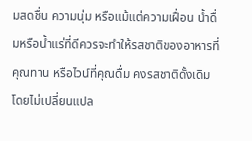มสดชื่น ความนุ่ม หรือแม้แต่ความเฝื่อน น้ำดื่มหรือน้ำแร่ที่ดีควรจะทำให้รสชาติของอาหารที่คุณทาน หรือไวน์ที่คุณดื่ม คงรสชาติดั้งเดิมโดยไม่เปลี่ยนแปล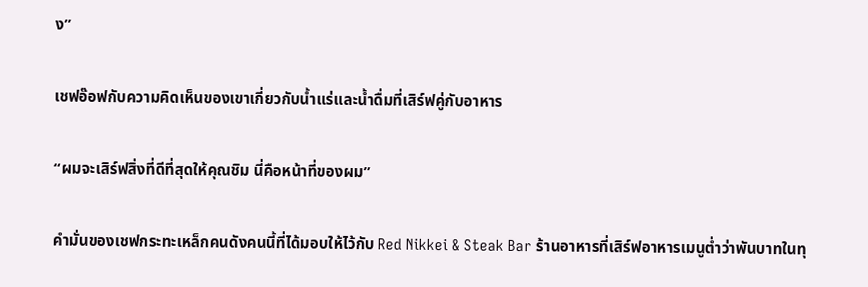ง”

เชฟอ๊อฟกับความคิดเห็นของเขาเกี่ยวกับน้ำแร่และน้ำดื่มที่เสิร์ฟคู่กับอาหาร

“ผมจะเสิร์ฟสิ่งที่ดีที่สุดให้คุณชิม นี่คือหน้าที่ของผม”

คำมั่นของเชฟกระทะเหล็กคนดังคนนี้ที่ได้มอบให้ไว้กับ Red Nikkei & Steak Bar ร้านอาหารที่เสิร์ฟอาหารเมนูต่ำว่าพันบาทในทุ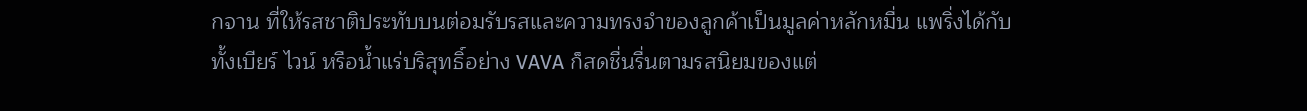กจาน ที่ให้รสชาติประทับบนต่อมรับรสและความทรงจำของลูกค้าเป็นมูลค่าหลักหมื่น แพริ่งได้กับทั้งเบียร์ ไวน์ หรือน้ำแร่บริสุทธิ์อย่าง VAVA ก็สดชื่นรื่นตามรสนิยมของแต่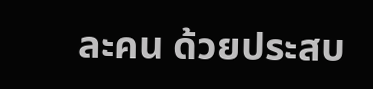ละคน ด้วยประสบ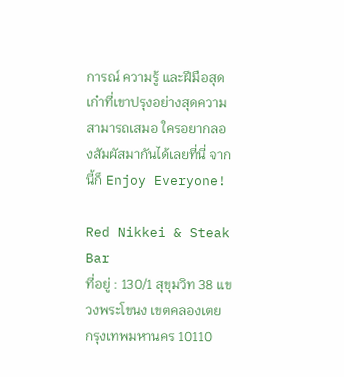การณ์ ความรู้ และฝีมือสุดเก๋าที่เขาปรุงอย่างสุดความสามารถเสมอ ใครอยากลองสัมผัสมากันได้เลยที่นี่ จากนี้ก็ Enjoy Everyone!

Red Nikkei & Steak Bar
ที่อยู่ : 130/1 สุขุมวิท 38 แขวงพระโขนง เขตคลองเตย กรุงเทพมหานคร 10110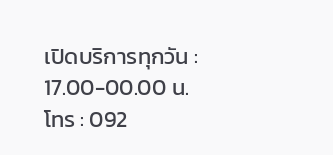เปิดบริการทุกวัน : 17.00-00.00 น.
โทร : 092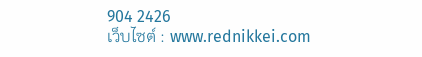904 2426
เว็บไซต์ : www.rednikkei.com